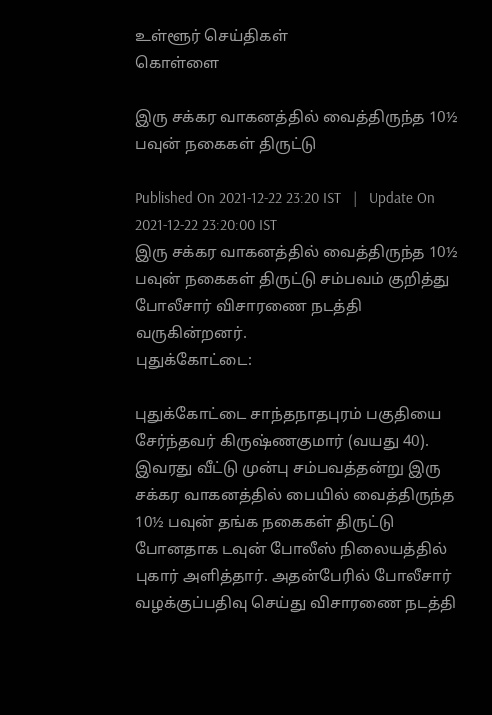உள்ளூர் செய்திகள்
கொள்ளை

இரு சக்கர வாகனத்தில் வைத்திருந்த 10½ பவுன் நகைகள் திருட்டு

Published On 2021-12-22 23:20 IST   |   Update On 2021-12-22 23:20:00 IST
இரு சக்கர வாகனத்தில் வைத்திருந்த 10½ பவுன் நகைகள் திருட்டு சம்பவம் குறித்து போலீசார் விசாரணை நடத்தி வருகின்றனர்.
புதுக்கோட்டை:

புதுக்கோட்டை சாந்தநாதபுரம் பகுதியை சேர்ந்தவர் கிருஷ்ணகுமார் (வயது 40). இவரது வீட்டு முன்பு சம்பவத்தன்று இரு சக்கர வாகனத்தில் பையில் வைத்திருந்த 10½ பவுன் தங்க நகைகள் திருட்டு போனதாக டவுன் போலீஸ் நிலையத்தில் புகார் அளித்தார். அதன்பேரில் போலீசார் வழக்குப்பதிவு செய்து விசாரணை நடத்தி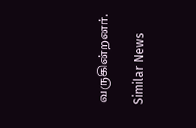வருகின்றனர்.

Similar News